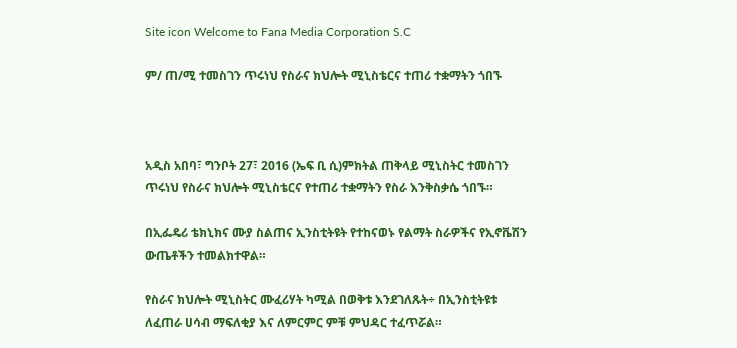Site icon Welcome to Fana Media Corporation S.C

ም/ ጠ/ሚ ተመስገን ጥሩነህ የስራና ክህሎት ሚኒስቴርና ተጠሪ ተቋማትን ጎበኙ



አዲስ አበባ፣ ግንቦት 27፣ 2016 (ኤፍ ቢ ሲ)ምክትል ጠቅላይ ሚኒስትር ተመስገን ጥሩነህ የስራና ክህሎት ሚኒስቴርና የተጠሪ ተቋማትን የስራ እንቅስቃሴ ጎበኙ።

በኢፌዴሪ ቴክኒክና ሙያ ስልጠና ኢንስቲትዩት የተከናወኑ የልማት ስራዎችና የኢኖቬሽን ውጤቶችን ተመልክተዋል።

የስራና ክህሎት ሚኒስትር ሙፈሪሃት ካሚል በወቅቱ እንደገለጹት÷ በኢንስቲትዩቱ ለፈጠራ ሀሳብ ማፍለቂያ እና ለምርምር ምቹ ምህዳር ተፈጥሯል።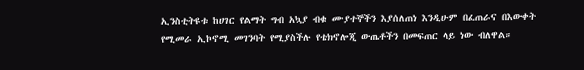ኢንስቲትዩቱ ከሀገር የልማት ግብ አኳያ ብቁ ሙያተኞችን እያሰለጠነ እንዲሁም በፈጠራና በእውቀት የሚመራ ኢኮኖሚ መገንባት የሚያስችሉ የቴክኖሎጂ ውጤቶችን በመፍጠር ላይ ነው ብለዋል።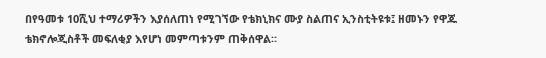በየዓመቱ 10ሺህ ተማሪዎችን እያሰለጠነ የሚገኘው የቴክኒክና ሙያ ስልጠና ኢንስቲትዩቱ፤ ዘመኑን የዋጁ ቴክኖሎጂስቶች መፍለቂያ እየሆነ መምጣቱንም ጠቅሰዋል።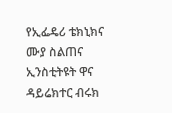የኢፌዴሪ ቴክኒክና ሙያ ስልጠና ኢንስቲትዩት ዋና ዳይሬክተር ብሩክ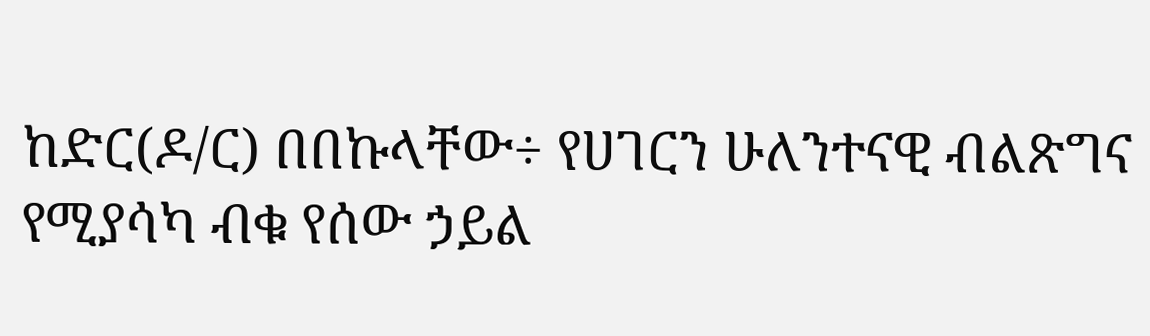ከድር(ዶ/ር) በበኩላቸው÷ የሀገርን ሁለንተናዊ ብልጽግና የሚያሳካ ብቁ የሰው ኃይል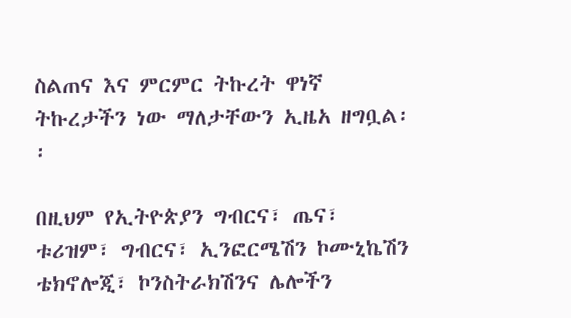ስልጠና እና ምርምር ትኩረት ዋነኛ ትኩረታችን ነው ማለታቸውን ኢዜአ ዘግቧል፡፡

በዚህም የኢትዮጵያን ግብርና፣ ጤና፣ ቱሪዝም፣ ግብርና፣ ኢንፎርሜሽን ኮሙኒኬሽን ቴክኖሎጂ፣ ኮንስትራክሽንና ሌሎችን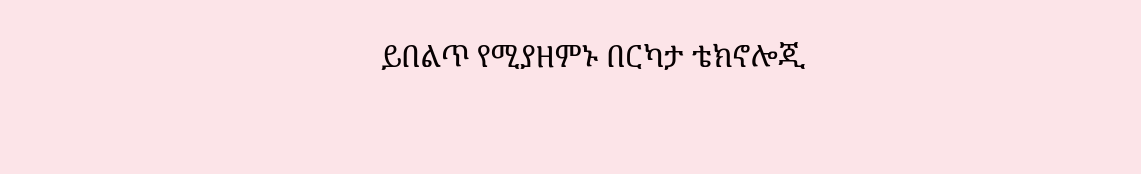ይበልጥ የሚያዘምኑ በርካታ ቴክኖሎጂ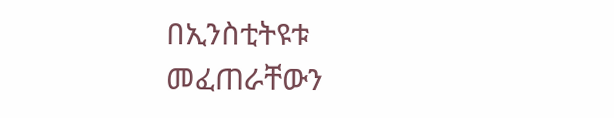በኢንስቲትዩቱ መፈጠራቸውን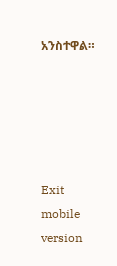አንስተዋል።





Exit mobile version